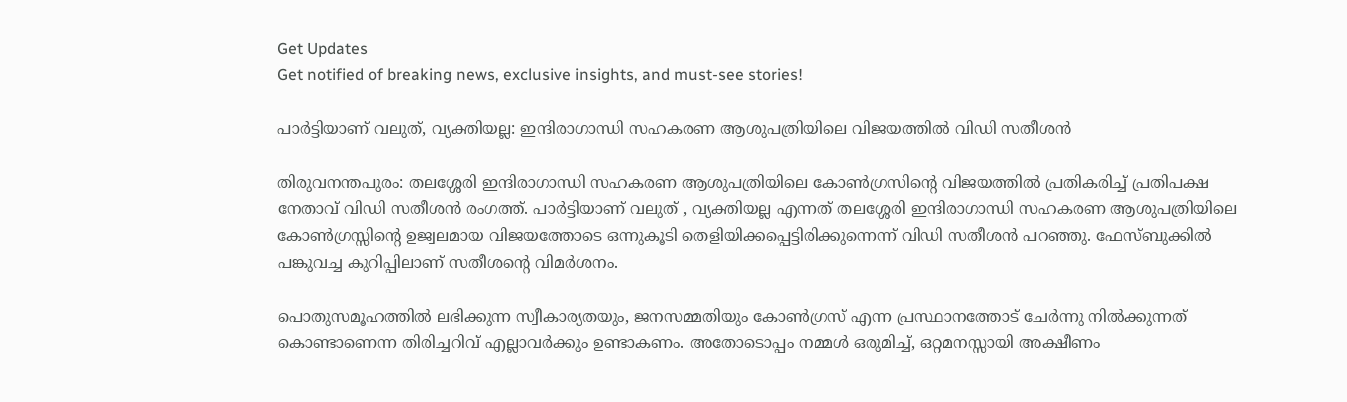Get Updates
Get notified of breaking news, exclusive insights, and must-see stories!

പാര്‍ട്ടിയാണ് വലുത്, വ്യക്തിയല്ല: ഇന്ദിരാഗാന്ധി സഹകരണ ആശുപത്രിയിലെ വിജയത്തില്‍ വിഡി സതീശന്‍

തിരുവനന്തപുരം: തലശ്ശേരി ഇന്ദിരാഗാന്ധി സഹകരണ ആശുപത്രിയിലെ കോണ്‍ഗ്രസിന്റെ വിജയത്തില്‍ പ്രതികരിച്ച് പ്രതിപക്ഷ നേതാവ് വിഡി സതീശന്‍ രംഗത്ത്. പാര്‍ട്ടിയാണ് വലുത് , വ്യക്തിയല്ല എന്നത് തലശ്ശേരി ഇന്ദിരാഗാന്ധി സഹകരണ ആശുപത്രിയിലെ കോണ്‍ഗ്രസ്സിന്റെ ഉജ്വലമായ വിജയത്തോടെ ഒന്നുകൂടി തെളിയിക്കപ്പെട്ടിരിക്കുന്നെന്ന് വിഡി സതീശന്‍ പറഞ്ഞു. ഫേസ്ബുക്കില്‍ പങ്കുവച്ച കുറിപ്പിലാണ് സതീശന്റെ വിമര്‍ശനം.

പൊതുസമൂഹത്തില്‍ ലഭിക്കുന്ന സ്വീകാര്യതയും, ജനസമ്മതിയും കോണ്‍ഗ്രസ് എന്ന പ്രസ്ഥാനത്തോട് ചേര്‍ന്നു നില്‍ക്കുന്നത് കൊണ്ടാണെന്ന തിരിച്ചറിവ് എല്ലാവര്‍ക്കും ഉണ്ടാകണം. അതോടൊപ്പം നമ്മള്‍ ഒരുമിച്ച്, ഒറ്റമനസ്സായി അക്ഷീണം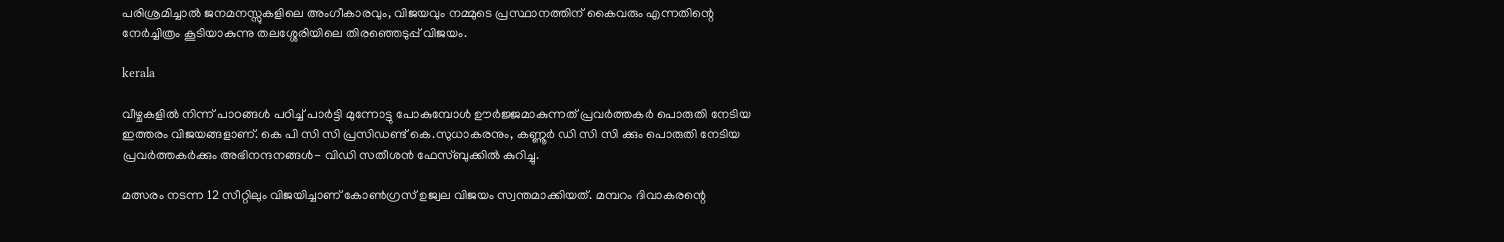പരിശ്രമിച്ചാല്‍ ജനമനസ്സുകളിലെ അംഗീകാരവും, വിജയവും നമ്മുടെ പ്രസ്ഥാനത്തിന് കൈവരും എന്നതിന്റെ നേര്‍ച്ചിത്രം കൂടിയാകുന്നു തലശ്ശേരിയിലെ തിരഞ്ഞെടുപ്പ് വിജയം.

kerala

വീഴ്ചകളില്‍ നിന്ന് പാഠങ്ങള്‍ പഠിച്ച് പാര്‍ട്ടി മുന്നോട്ടു പോകുമ്പോള്‍ ഊര്‍ജ്ജമാകുന്നത് പ്രവര്‍ത്തകര്‍ പൊരുതി നേടിയ ഇത്തരം വിജയങ്ങളാണ്. കെ പി സി സി പ്രസിഡണ്ട് കെ.സുധാകരനും, കണ്ണൂര്‍ ഡി സി സി ക്കും പൊരുതി നേടിയ പ്രവര്‍ത്തകര്‍ക്കും അഭിനന്ദനങ്ങള്‍- വിഡി സതീശന്‍ ഫേസ്ബുക്കില്‍ കുറിച്ചു.

മത്സരം നടന്ന 12 സീറ്റിലും വിജയിച്ചാണ് കോണ്‍ഗ്രസ് ഉജ്വല വിജയം സ്വന്തമാക്കിയത്. മമ്പറം ദിവാകരന്റെ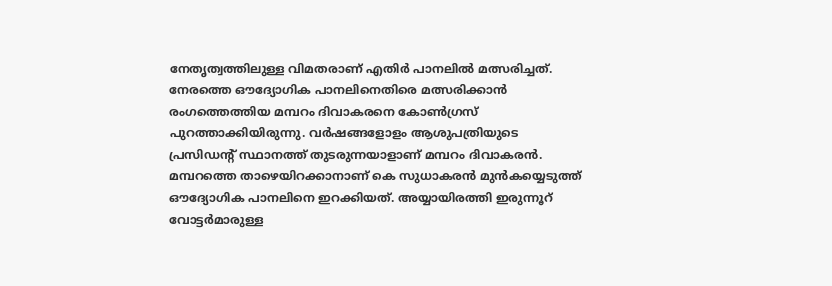നേതൃത്വത്തിലുള്ള വിമതരാണ് എതിര്‍ പാനലില്‍ മത്സരിച്ചത്. നേരത്തെ ഔദ്യോഗിക പാനലിനെതിരെ മത്സരിക്കാന്‍ രംഗത്തെത്തിയ മമ്പറം ദിവാകരനെ കോണ്‍ഗ്രസ് പുറത്താക്കിയിരുന്നു. വര്‍ഷങ്ങളോളം ആശുപത്രിയുടെ പ്രസിഡന്റ് സ്ഥാനത്ത് തുടരുന്നയാളാണ് മമ്പറം ദിവാകരന്‍. മമ്പറത്തെ താഴെയിറക്കാനാണ് കെ സുധാകരന്‍ മുന്‍കയ്യെടുത്ത് ഔദ്യോഗിക പാനലിനെ ഇറക്കിയത്. അയ്യായിരത്തി ഇരുന്നൂറ് വോട്ടര്‍മാരുള്ള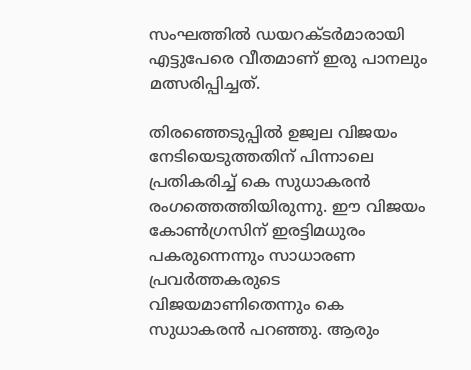സംഘത്തില്‍ ഡയറക്ടര്‍മാരായി എട്ടുപേരെ വീതമാണ് ഇരു പാനലും മത്സരിപ്പിച്ചത്.

തിരഞ്ഞെടുപ്പില്‍ ഉജ്വല വിജയം നേടിയെടുത്തതിന് പിന്നാലെ പ്രതികരിച്ച് കെ സുധാകരന്‍ രംഗത്തെത്തിയിരുന്നു. ഈ വിജയം കോണ്‍ഗ്രസിന് ഇരട്ടിമധുരം പകരുന്നെന്നും സാധാരണ പ്രവര്‍ത്തകരുടെ വിജയമാണിതെന്നും കെ സുധാകരന്‍ പറഞ്ഞു. ആരും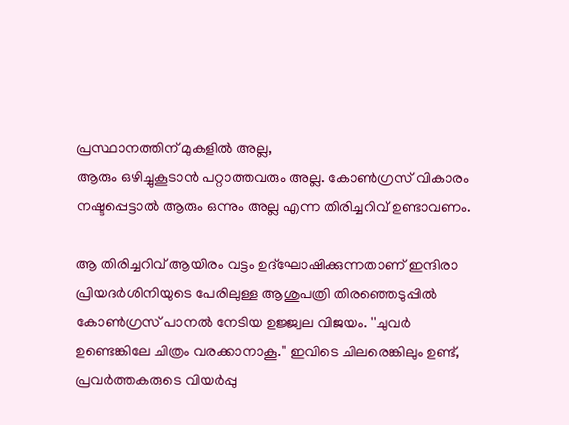പ്രസ്ഥാനത്തിന് മുകളില്‍ അല്ല,
ആരും ഒഴിച്ചുകൂടാന്‍ പറ്റാത്തവരും അല്ല. കോണ്‍ഗ്രസ് വികാരം നഷ്ടപ്പെട്ടാല്‍ ആരും ഒന്നും അല്ല എന്ന തിരിച്ചറിവ് ഉണ്ടാവണം.

ആ തിരിച്ചറിവ് ആയിരം വട്ടം ഉദ്‌ഘോഷിക്കുന്നതാണ് ഇന്ദിരാ പ്രിയദര്‍ശിനിയുടെ പേരിലുള്ള ആശുപത്രി തിരഞ്ഞെടുപ്പില്‍ കോണ്‍ഗ്രസ് പാനല്‍ നേടിയ ഉജ്ജ്വല വിജയം. ''ചുവര്‍ ഉണ്ടെങ്കിലേ ചിത്രം വരക്കാനാകൂ.'' ഇവിടെ ചിലരെങ്കിലും ഉണ്ട്, പ്രവര്‍ത്തകരുടെ വിയര്‍പ്പു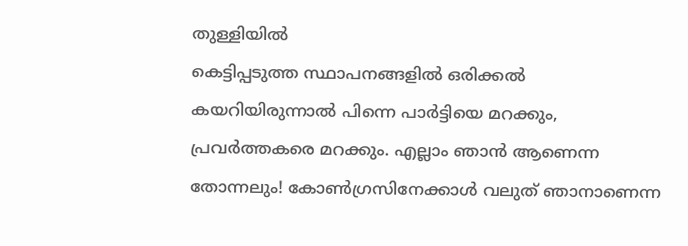തുള്ളിയില്‍
കെട്ടിപ്പടുത്ത സ്ഥാപനങ്ങളില്‍ ഒരിക്കല്‍ കയറിയിരുന്നാല്‍ പിന്നെ പാര്‍ട്ടിയെ മറക്കും, പ്രവര്‍ത്തകരെ മറക്കും. എല്ലാം ഞാന്‍ ആണെന്ന തോന്നലും! കോണ്‍ഗ്രസിനേക്കാള്‍ വലുത് ഞാനാണെന്ന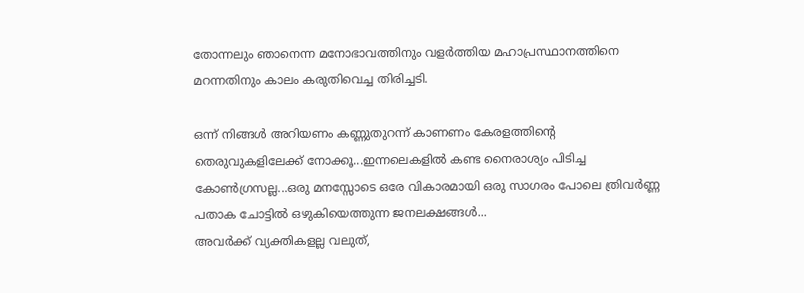തോന്നലും ഞാനെന്ന മനോഭാവത്തിനും വളര്‍ത്തിയ മഹാപ്രസ്ഥാനത്തിനെ മറന്നതിനും കാലം കരുതിവെച്ച തിരിച്ചടി.

ഒന്ന് നിങ്ങള്‍ അറിയണം കണ്ണുതുറന്ന് കാണണം കേരളത്തിന്റെ തെരുവുകളിലേക്ക് നോക്കൂ...ഇന്നലെകളില്‍ കണ്ട നൈരാശ്യം പിടിച്ച കോണ്‍ഗ്രസല്ല...ഒരു മനസ്സോടെ ഒരേ വികാരമായി ഒരു സാഗരം പോലെ ത്രിവര്‍ണ്ണ പതാക ചോട്ടില്‍ ഒഴുകിയെത്തുന്ന ജനലക്ഷങ്ങള്‍...
അവര്‍ക്ക് വ്യക്തികളല്ല വലുത്,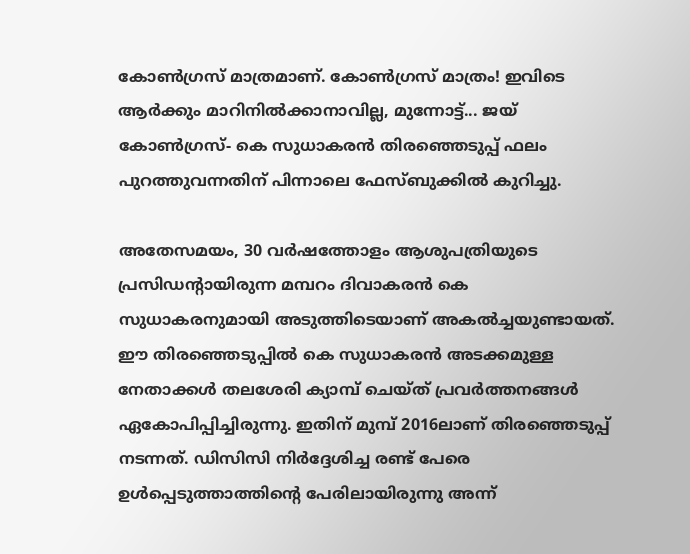കോണ്‍ഗ്രസ് മാത്രമാണ്. കോണ്‍ഗ്രസ് മാത്രം! ഇവിടെ ആര്‍ക്കും മാറിനില്‍ക്കാനാവില്ല, മുന്നോട്ട്... ജയ് കോണ്‍ഗ്രസ്- കെ സുധാകരന്‍ തിരഞ്ഞെടുപ്പ് ഫലം പുറത്തുവന്നതിന് പിന്നാലെ ഫേസ്ബുക്കില്‍ കുറിച്ചു.

അതേസമയം, 30 വര്‍ഷത്തോളം ആശുപത്രിയുടെ പ്രസിഡന്റായിരുന്ന മമ്പറം ദിവാകരന്‍ കെ സുധാകരനുമായി അടുത്തിടെയാണ് അകല്‍ച്ചയുണ്ടായത്. ഈ തിരഞ്ഞെടുപ്പില്‍ കെ സുധാകരന്‍ അടക്കമുള്ള നേതാക്കള്‍ തലശേരി ക്യാമ്പ് ചെയ്ത് പ്രവര്‍ത്തനങ്ങള്‍ ഏകോപിപ്പിച്ചിരുന്നു. ഇതിന് മുമ്പ് 2016ലാണ് തിരഞ്ഞെടുപ്പ് നടന്നത്. ഡിസിസി നിര്‍ദ്ദേശിച്ച രണ്ട് പേരെ ഉള്‍പ്പെടുത്താത്തിന്റെ പേരിലായിരുന്നു അന്ന്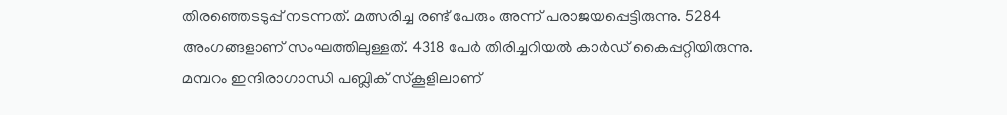തിരഞ്ഞെടടുപ്പ് നടന്നത്. മത്സരിച്ച രണ്ട് പേരും അന്ന് പരാജയപ്പെട്ടിരുന്നു. 5284 അംഗങ്ങളാണ് സംഘത്തിലുള്ളത്. 4318 പേര്‍ തിരിച്ചറിയല്‍ കാര്‍ഡ് കൈപ്പറ്റിയിരുന്നു. മമ്പറം ഇന്ദിരാഗാന്ധി പബ്ലിക് സ്‌കൂളിലാണ്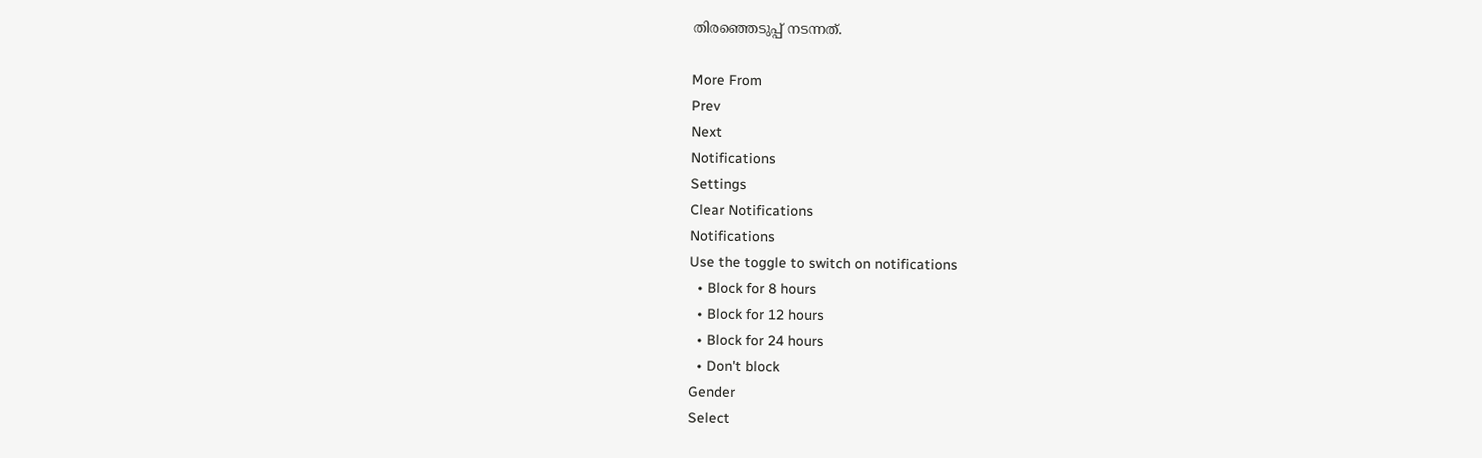തിരഞ്ഞെടുപ്പ് നടന്നത്.

More From
Prev
Next
Notifications
Settings
Clear Notifications
Notifications
Use the toggle to switch on notifications
  • Block for 8 hours
  • Block for 12 hours
  • Block for 24 hours
  • Don't block
Gender
Select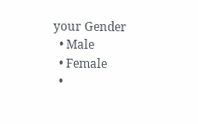your Gender
  • Male
  • Female
  •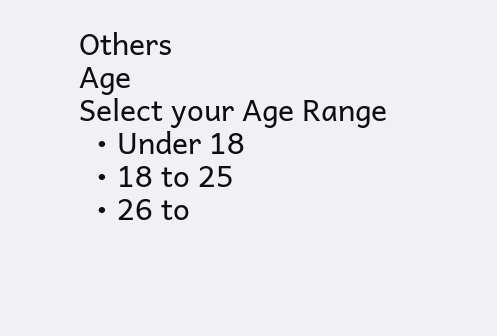Others
Age
Select your Age Range
  • Under 18
  • 18 to 25
  • 26 to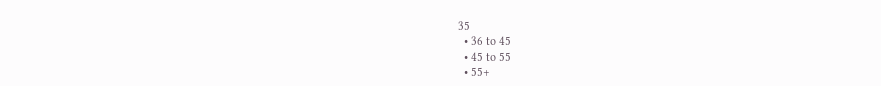35
  • 36 to 45
  • 45 to 55
  • 55+